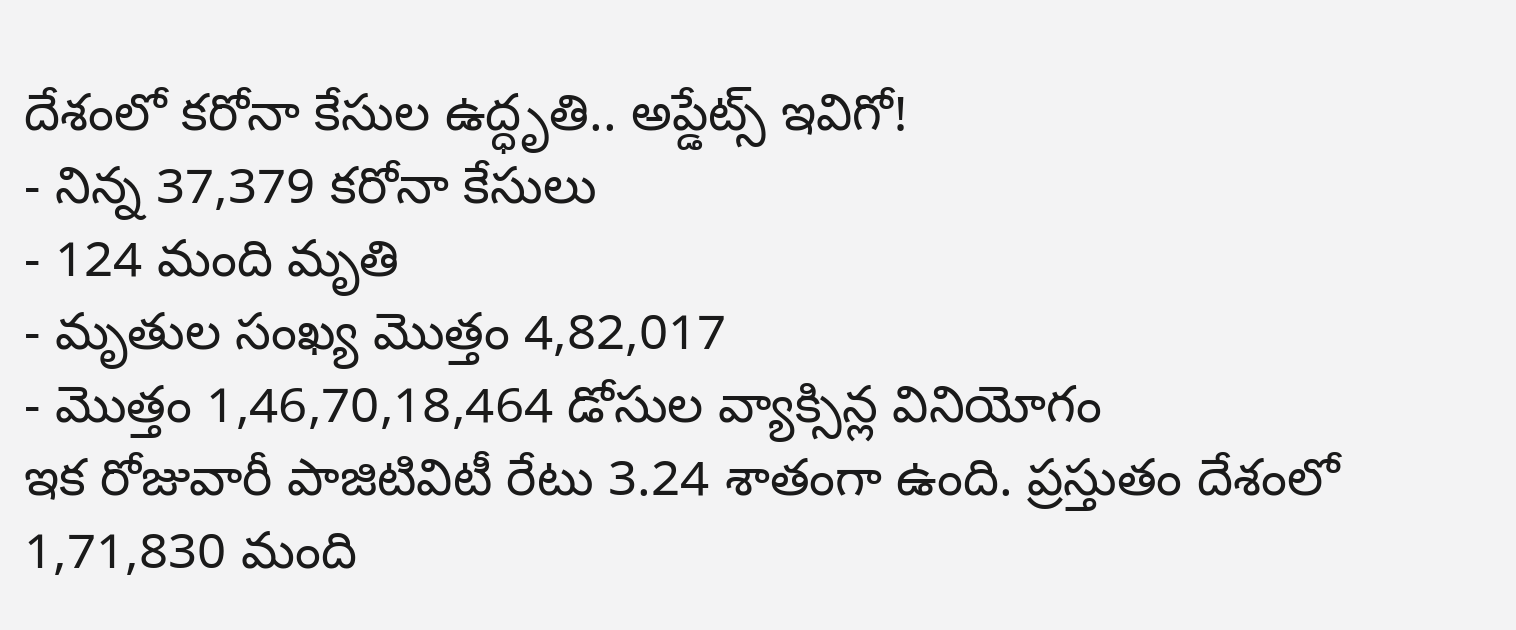దేశంలో కరోనా కేసుల ఉద్ధృతి.. అప్డేట్స్ ఇవిగో!
- నిన్న 37,379 కరోనా కేసులు
- 124 మంది మృతి
- మృతుల సంఖ్య మొత్తం 4,82,017
- మొత్తం 1,46,70,18,464 డోసుల వ్యాక్సిన్ల వినియోగం
ఇక రోజువారీ పాజిటివిటీ రేటు 3.24 శాతంగా ఉంది. ప్రస్తుతం దేశంలో 1,71,830 మంది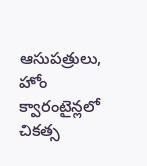ఆసుపత్రులు, హోం క్వారంటైన్లలో చికత్స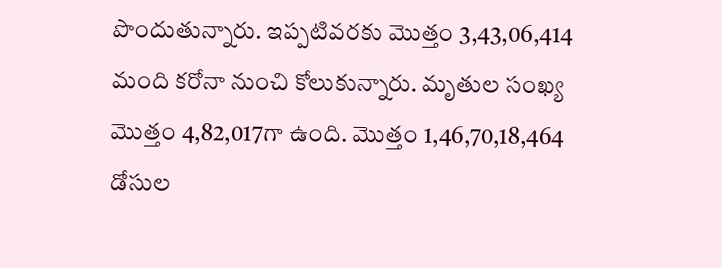పొందుతున్నారు. ఇప్పటివరకు మొత్తం 3,43,06,414 మంది కరోనా నుంచి కోలుకున్నారు. మృతుల సంఖ్య మొత్తం 4,82,017గా ఉంది. మొత్తం 1,46,70,18,464 డోసుల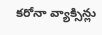కరోనా వ్యాక్సిన్లు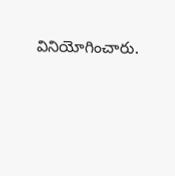వినియోగించారు.